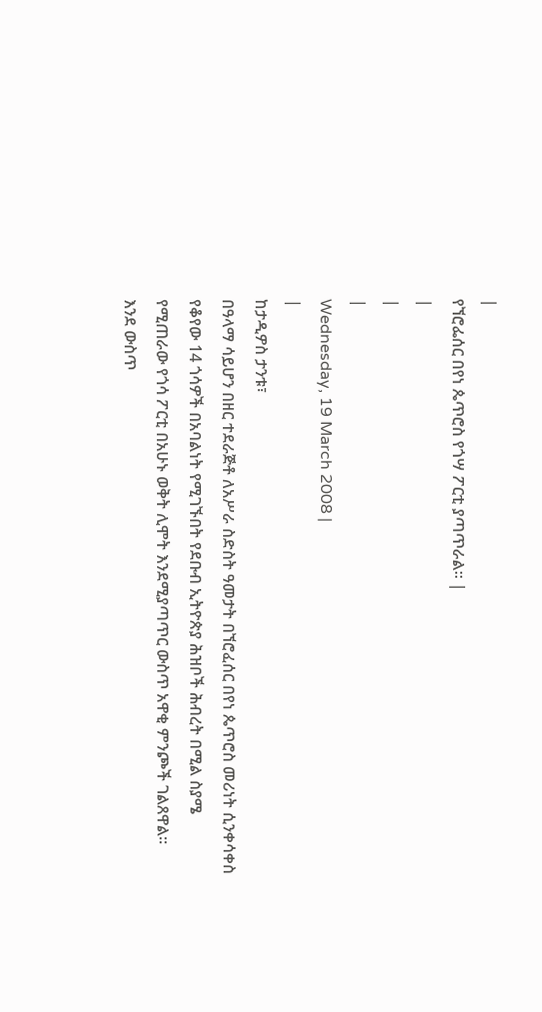|
የኘሮፌሰር በየነ ጴጥሮስ የጎሣ ፖርቲ ያጣጥራል፡፡ |
|
|
|
Wednesday, 19 March 2008 |
|
ከታዲዎስ ታንቱ፣
በዓላማ ሳይሆን በዘር ተደራጅቶ ለአሥራ ስድስት ዓመታት በኘሮፈሰር በየነ ጴጥሮስ መሪነት ሲንቀሳቀስ የቆየው 14 ጎሳዎች በአባልነት የሚገኙበት የደቡብ ኢትዮጵያ ሕዝቦች ሕብረት በሚል ስያሜ የሚጠራው የጎሳ ፖርቲ በአሁኑ ወቅት ሊሞት እንደሚያጣጥር ውስጥ አዋቂ ምንጮች ገልጸዋል፡፡
እንደ ውስጥ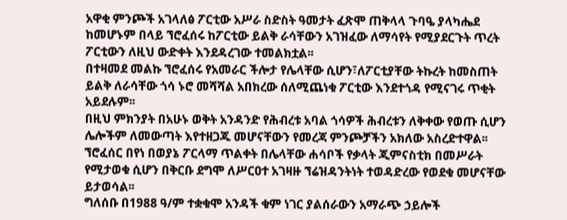አዋቂ ምንጮች አገላለፅ ፖርቲው አሥራ ስድስት ዓመታት ፈጽሞ ጠቅላላ ጉባዔ ያላካሔደ ከመሆኑም በላይ ኘሮፈሰሩ ከፖርቲው ይልቅ ራሳቸውን አገዝፈው ለማሳየት የሚያደርጉት ጥረት ፖርቲውን ለዚህ ውድቀት እንደዳረገው ተመልክቷል፡፡
በተዛመደ መልኩ ኘሮፈሰሩ የአመራር ችሎታ የሌላቸው ሲሆን፣ለፖርቲያቸው ትኩረት ከመስጠት ይልቅ ለራሳቸው ጎሳ ኑሮ መሻሻል አበክረው ሰለሚጨነቁ ፖርቲው እንደተጎዳ የሚናገሩ ጥቂት አይደሉም፡፡
በዚህ ምክንያት በአሁኑ ወቅት አንዳንድ የሕብረቱ አባል ጎሳዎች ሕብረቱን ለቅቀው የወጡ ሲሆን ሌሎችም ለመውጣት እየተዘጋጁ መሆናቸውን የመረጃ ምንጮቻችን አክለው አስረድተዋል፡፡
ኘሮፈሰር በየነ በወያኔ ፖርላማ ጥልቀት በሌላቸው ሐሳቦች የቃላት ጂምናስቲክ በመሥራት የሚታወቁ ሲሆን በቅርቡ ደግሞ ለሥርዐተ አገዛዙ ኘሬዝዳንትነት ተወዳድረው የወደቁ መሆናቸው ይታወሳል፡፡
ግለሰቡ በ1988 ዓ/ም ተቋቁሞ አንዳች ቁም ነገር ያልሰራውን አማራጭ ኃይሎች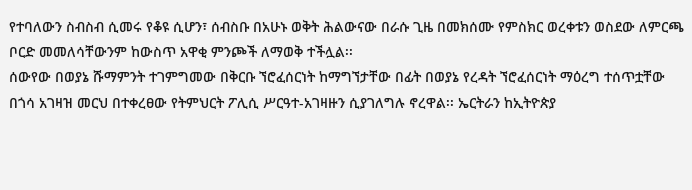የተባለውን ስብስብ ሲመሩ የቆዩ ሲሆን፣ ሰብስቡ በአሁኑ ወቅት ሕልውናው በራሱ ጊዜ በመክሰሙ የምስክር ወረቀቱን ወስደው ለምርጫ ቦርድ መመለሳቸውንም ከውስጥ አዋቂ ምንጮች ለማወቅ ተችሏል፡፡
ሰውየው በወያኔ ሹማምንት ተገምግመው በቅርቡ ኘሮፈሰርነት ከማግኘታቸው በፊት በወያኔ የረዳት ኘሮፈሰርነት ማዕረግ ተሰጥቷቸው በጎሳ አገዛዝ መርህ በተቀረፀው የትምህርት ፖሊሲ ሥርዓተ-አገዛዙን ሲያገለግሉ ኖረዋል፡፡ ኤርትራን ከኢትዮጵያ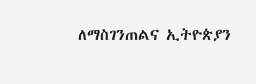ለማስገንጠልና ኢትዮጵያን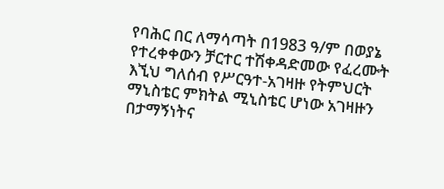የባሕር በር ለማሳጣት በ1983 ዓ/ም በወያኔ የተረቀቀውን ቻርተር ተሽቀዳድመው የፈረሙት እኚህ ግለሰብ የሥርዓተ-አገዛዙ የትምህርት ማኒስቴር ምክትል ሚኒስቴር ሆነው አገዛዙን በታማኝነትና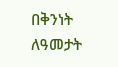በቅንነት ለዓመታት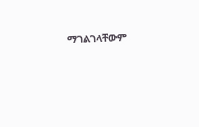ማገልገላቸውም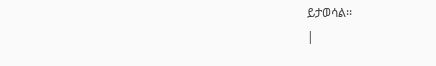ይታወሳል፡፡
|